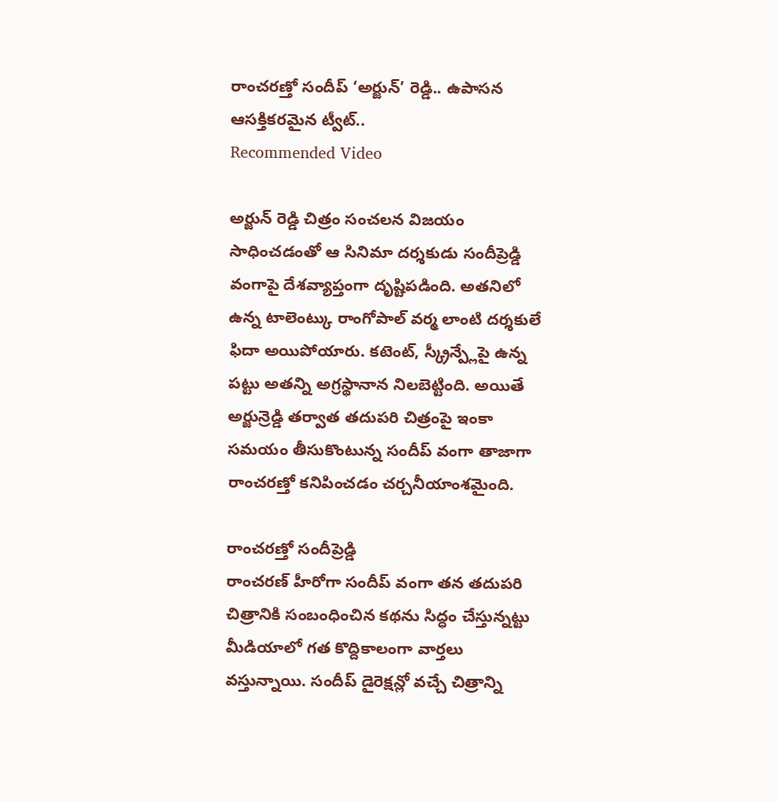రాంచరణ్తో సందీప్ ‘అర్జున్’ రెడ్డి.. ఉపాసన ఆసక్తికరమైన ట్వీట్..
Recommended Video

అర్జున్ రెడ్డి చిత్రం సంచలన విజయం సాధించడంతో ఆ సినిమా దర్శకుడు సందీప్రెడ్డి వంగాపై దేశవ్యాప్తంగా దృష్టిపడింది. అతనిలో ఉన్న టాలెంట్కు రాంగోపాల్ వర్మ లాంటి దర్శకులే ఫిదా అయిపోయారు. కటెంట్, స్క్రీన్ప్లేపై ఉన్న పట్టు అతన్ని అగ్రస్థానాన నిలబెట్టింది. అయితే అర్జున్రెడ్డి తర్వాత తదుపరి చిత్రంపై ఇంకా సమయం తీసుకొంటున్న సందీప్ వంగా తాజాగా రాంచరణ్తో కనిపించడం చర్చనీయాంశమైంది.

రాంచరణ్తో సందీప్రెడ్డి
రాంచరణ్ హీరోగా సందీప్ వంగా తన తదుపరి చిత్రానికి సంబంధించిన కథను సిద్ధం చేస్తున్నట్టు మీడియాలో గత కొద్దికాలంగా వార్తలు వస్తున్నాయి. సందీప్ డైరెక్షన్లో వచ్చే చిత్రాన్ని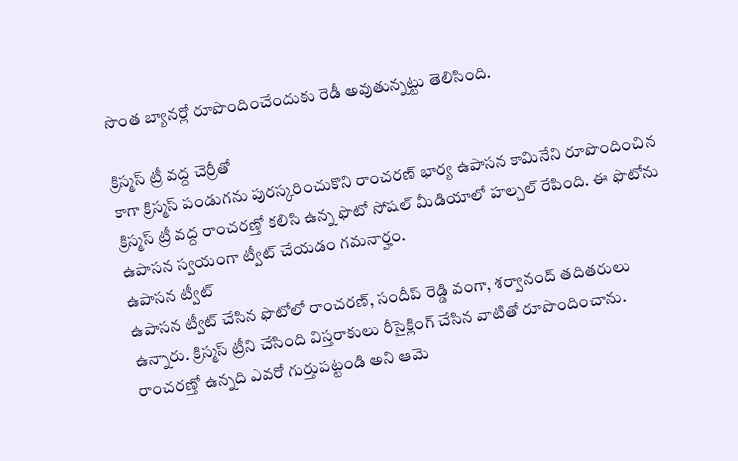సొంత బ్యానర్లో రూపొందించేందుకు రెడీ అవుతున్నట్టు తెలిసింది.

క్రిస్మస్ ట్రీ వద్ద చెర్రీతో
కాగా క్రిస్మస్ పండుగను పురస్కరించుకొని రాంచరణ్ భార్య ఉపాసన కామినేని రూపొందించిన క్రిస్మస్ ట్రీ వద్ద రాంచరణ్తో కలిసి ఉన్న ఫొటో సోషల్ మీడియాలో హల్చల్ రేపింది. ఈ ఫొటోను ఉపాసన స్వయంగా ట్వీట్ చేయడం గమనార్హం.
ఉపాసన ట్వీట్
ఉపాసన ట్వీట్ చేసిన ఫొటోలో రాంచరణ్, సందీప్ రెడ్డి వంగా, శర్వానంద్ తదితరులు ఉన్నారు. క్రిస్మస్ ట్రీని చేసింది విస్తరాకులు రీసైక్లింగ్ చేసిన వాటితో రూపొందించాను. రాంచరణ్తో ఉన్నది ఎవరో గుర్తుపట్టండి అని ఆమె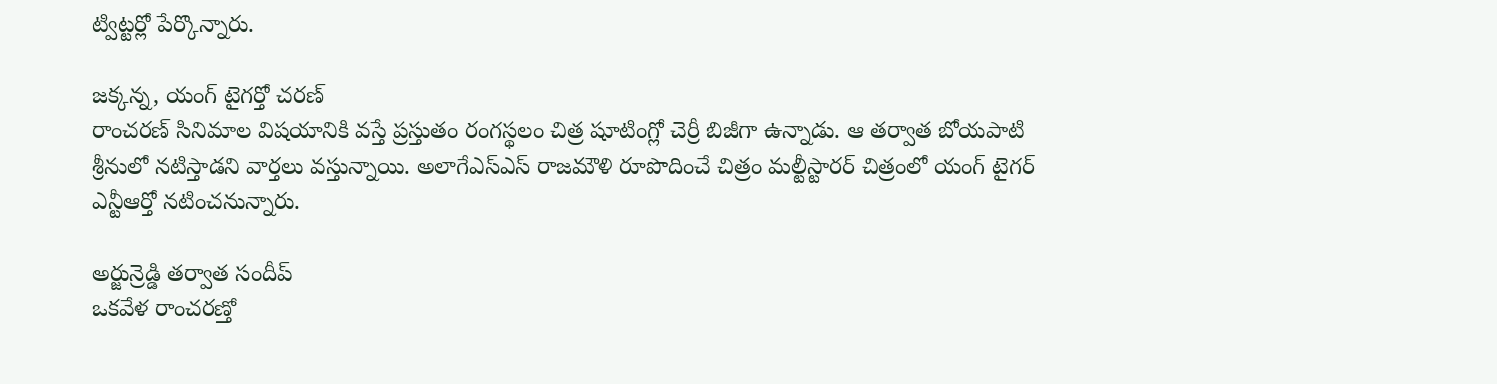ట్విట్టర్లో పేర్కొన్నారు.

జక్కన్న, యంగ్ టైగర్తో చరణ్
రాంచరణ్ సినిమాల విషయానికి వస్తే ప్రస్తుతం రంగస్థలం చిత్ర షూటింగ్లో చెర్రీ బిజీగా ఉన్నాడు. ఆ తర్వాత బోయపాటి శ్రీనులో నటిస్తాడని వార్తలు వస్తున్నాయి. అలాగేఎస్ఎస్ రాజమౌళి రూపొదించే చిత్రం మల్టీస్టారర్ చిత్రంలో యంగ్ టైగర్ ఎన్టీఆర్తో నటించనున్నారు.

అర్జున్రెడ్డి తర్వాత సందీప్
ఒకవేళ రాంచరణ్తో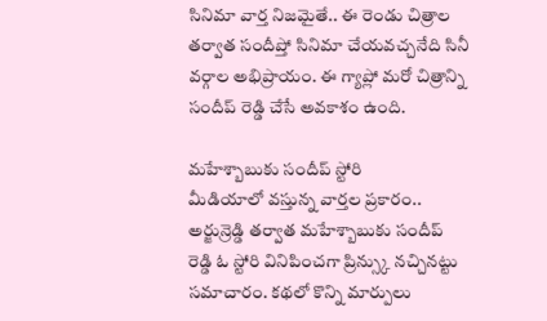సినిమా వార్త నిజమైతే.. ఈ రెండు చిత్రాల తర్వాత సందీప్తో సినిమా చేయవచ్చనేది సినీ వర్గాల అభిప్రాయం. ఈ గ్యాప్లో మరో చిత్రాన్ని సందీప్ రెడ్డి చేసే అవకాశం ఉంది.

మహేశ్బాబుకు సందీప్ స్టోరి
మీడియాలో వస్తున్న వార్తల ప్రకారం.. అర్జున్రెడ్డి తర్వాత మహేశ్బాబుకు సందీప్ రెడ్డి ఓ స్టోరి వినిపించగా ప్రిన్స్కు నచ్చినట్టు సమాచారం. కథలో కొన్ని మార్పులు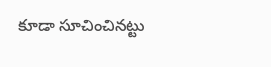కూడా సూచించినట్టు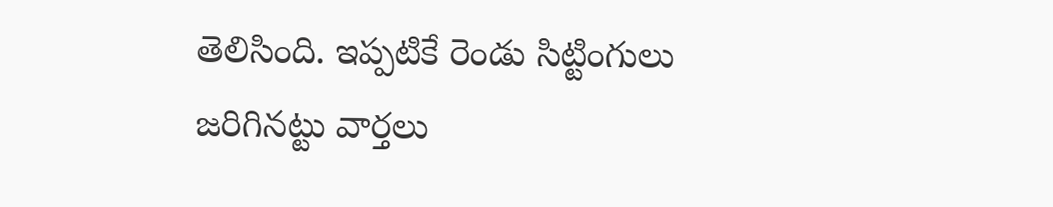తెలిసింది. ఇప్పటికే రెండు సిట్టింగులు జరిగినట్టు వార్తలు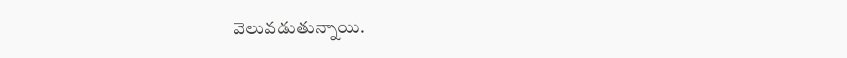వెలువడుతున్నాయి.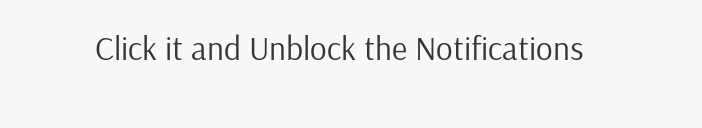Click it and Unblock the Notifications